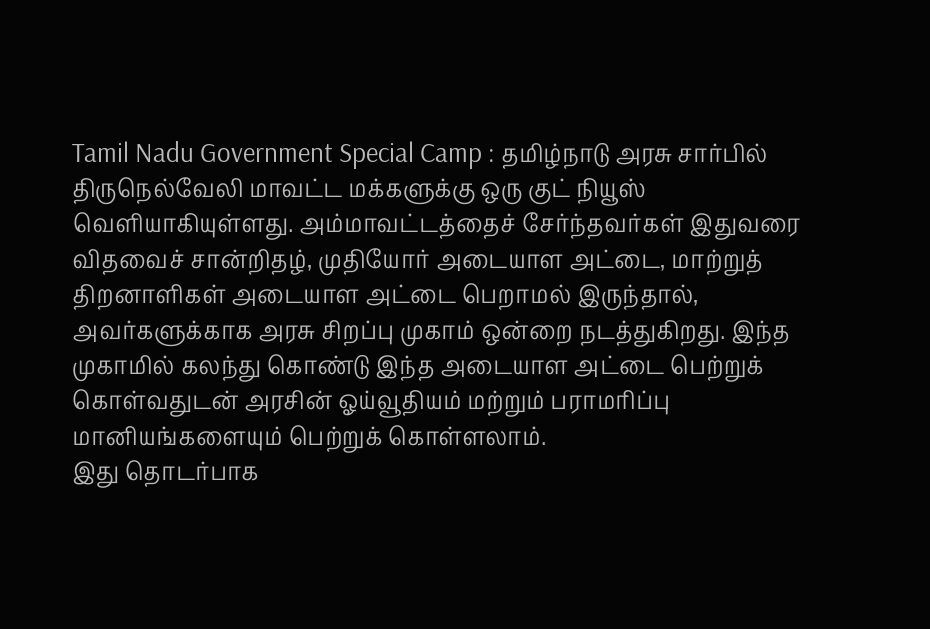Tamil Nadu Government Special Camp : தமிழ்நாடு அரசு சார்பில் திருநெல்வேலி மாவட்ட மக்களுக்கு ஒரு குட் நியூஸ் வெளியாகியுள்ளது. அம்மாவட்டத்தைச் சேர்ந்தவர்கள் இதுவரை விதவைச் சான்றிதழ், முதியோர் அடையாள அட்டை, மாற்றுத் திறனாளிகள் அடையாள அட்டை பெறாமல் இருந்தால், அவர்களுக்காக அரசு சிறப்பு முகாம் ஒன்றை நடத்துகிறது. இந்த முகாமில் கலந்து கொண்டு இந்த அடையாள அட்டை பெற்றுக் கொள்வதுடன் அரசின் ஓய்வூதியம் மற்றும் பராமரிப்பு மானியங்களையும் பெற்றுக் கொள்ளலாம்.
இது தொடர்பாக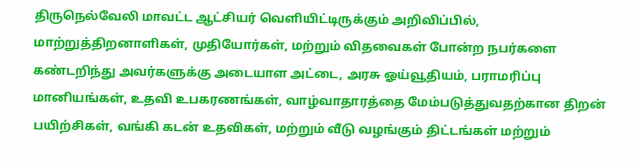திருநெல்வேலி மாவட்ட ஆட்சியர் வெளியிட்டிருக்கும் அறிவிப்பில், மாற்றுத்திறனாளிகள், முதியோர்கள், மற்றும் விதவைகள் போன்ற நபர்களை கண்டறிந்து அவர்களுக்கு அடையாள அட்டை, அரசு ஓய்வூதியம், பராமரிப்பு மானியங்கள், உதவி உபகரணங்கள், வாழ்வாதாரத்தை மேம்படுத்துவதற்கான திறன்
பயிற்சிகள், வங்கி கடன் உதவிகள், மற்றும் வீடு வழங்கும் திட்டங்கள் மற்றும்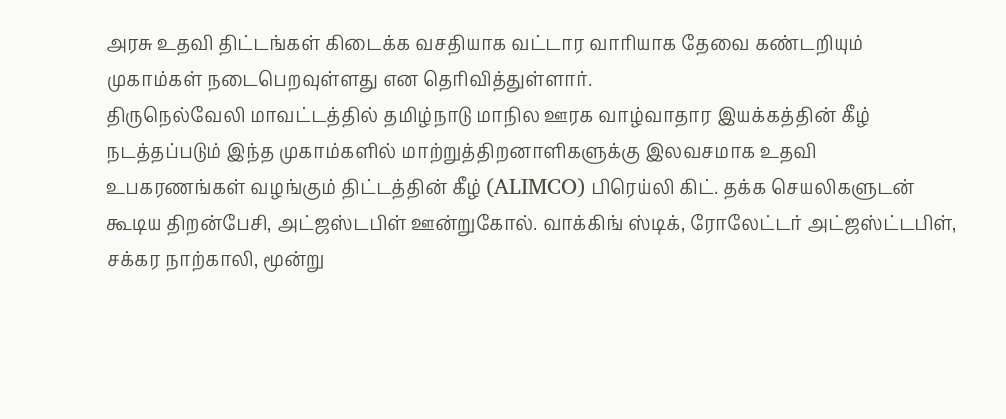அரசு உதவி திட்டங்கள் கிடைக்க வசதியாக வட்டார வாரியாக தேவை கண்டறியும் முகாம்கள் நடைபெறவுள்ளது என தெரிவித்துள்ளார்.
திருநெல்வேலி மாவட்டத்தில் தமிழ்நாடு மாநில ஊரக வாழ்வாதார இயக்கத்தின் கீழ் நடத்தப்படும் இந்த முகாம்களில் மாற்றுத்திறனாளிகளுக்கு இலவசமாக உதவி உபகரணங்கள் வழங்கும் திட்டத்தின் கீழ் (ALIMCO) பிரெய்லி கிட். தக்க செயலிகளுடன் கூடிய திறன்பேசி, அட்ஜஸ்டபிள் ஊன்றுகோல். வாக்கிங் ஸ்டிக், ரோலேட்டர் அட்ஜஸ்ட்டபிள், சக்கர நாற்காலி, மூன்று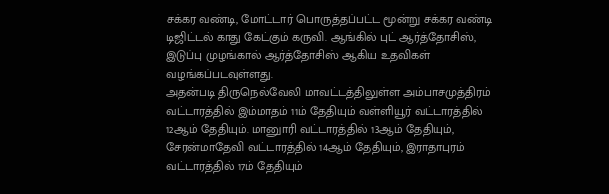சக்கர வண்டி, மோட்டார் பொருத்தப்பட்ட மூன்று சக்கர வண்டி டிஜிட்டல் காது கேட்கும் கருவி. ஆங்கில் புட் ஆர்த்தோசிஸ், இடுப்பு முழங்கால் ஆர்த்தோசிஸ் ஆகிய உதவிகள் வழங்கப்படவுள்ளது.
அதன்படி திருநெல்வேலி மாவட்டத்திலுள்ள அம்பாசமுத்திரம் வட்டாரத்தில் இம்மாதம் 11ம் தேதியும் வள்ளியூர் வட்டாரத்தில் 12ஆம் தேதியும். மானுாரி வட்டாரத்தில் 13ஆம் தேதியும், சேரன்மாதேவி வட்டாரத்தில் 14ஆம் தேதியும், இராதாபுரம் வட்டாரத்தில் 17ம் தேதியும்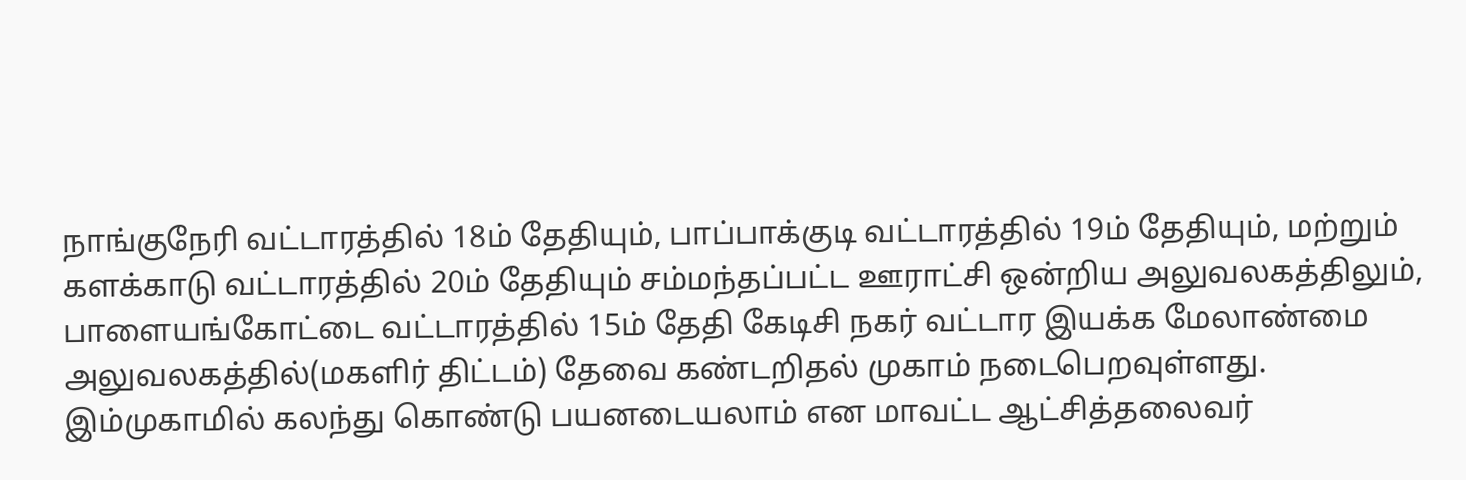நாங்குநேரி வட்டாரத்தில் 18ம் தேதியும், பாப்பாக்குடி வட்டாரத்தில் 19ம் தேதியும், மற்றும் களக்காடு வட்டாரத்தில் 20ம் தேதியும் சம்மந்தப்பட்ட ஊராட்சி ஒன்றிய அலுவலகத்திலும், பாளையங்கோட்டை வட்டாரத்தில் 15ம் தேதி கேடிசி நகர் வட்டார இயக்க மேலாண்மை அலுவலகத்தில்(மகளிர் திட்டம்) தேவை கண்டறிதல் முகாம் நடைபெறவுள்ளது. இம்முகாமில் கலந்து கொண்டு பயனடையலாம் என மாவட்ட ஆட்சித்தலைவர்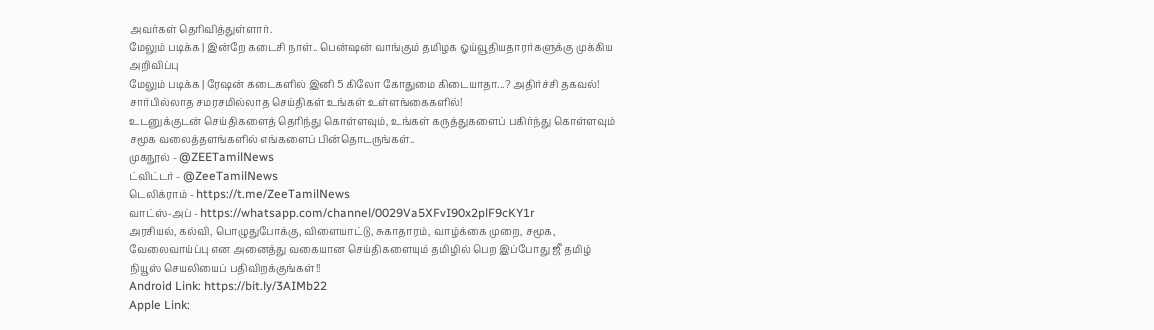அவர்கள் தெரிவித்துள்ளார்.
மேலும் படிக்க | இன்றே கடைசி நாள்.. பென்ஷன் வாங்கும் தமிழக ஓய்வூதியதாரர்களுக்கு முக்கிய அறிவிப்பு
மேலும் படிக்க | ரேஷன் கடைகளில் இனி 5 கிலோ கோதுமை கிடையாதா...? அதிர்ச்சி தகவல்!
சார்பில்லாத சமரசமில்லாத செய்திகள் உங்கள் உள்ளங்கைகளில்!
உடனுக்குடன் செய்திகளைத் தெரிந்து கொள்ளவும், உங்கள் கருத்துகளைப் பகிர்ந்து கொள்ளவும் சமூக வலைத்தளங்களில் எங்களைப் பின்தொடருங்கள்..
முகநூல் - @ZEETamilNews
ட்விட்டர் - @ZeeTamilNews
டெலிக்ராம் - https://t.me/ZeeTamilNews
வாட்ஸ்-அப் - https://whatsapp.com/channel/0029Va5XFvI90x2plF9cKY1r
அரசியல், கல்வி, பொழுதுபோக்கு, விளையாட்டு, சுகாதாரம், வாழ்க்கை முறை, சமூக, வேலைவாய்ப்பு என அனைத்து வகையான செய்திகளையும் தமிழில் பெற இப்போது ஜீ தமிழ் நியூஸ் செயலியைப் பதிவிறக்குங்கள்!!
Android Link: https://bit.ly/3AIMb22
Apple Link: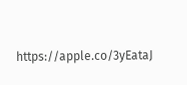https://apple.co/3yEataJ